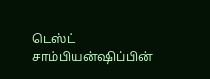டெஸ்ட் சாம்பியன்ஷிப்பின்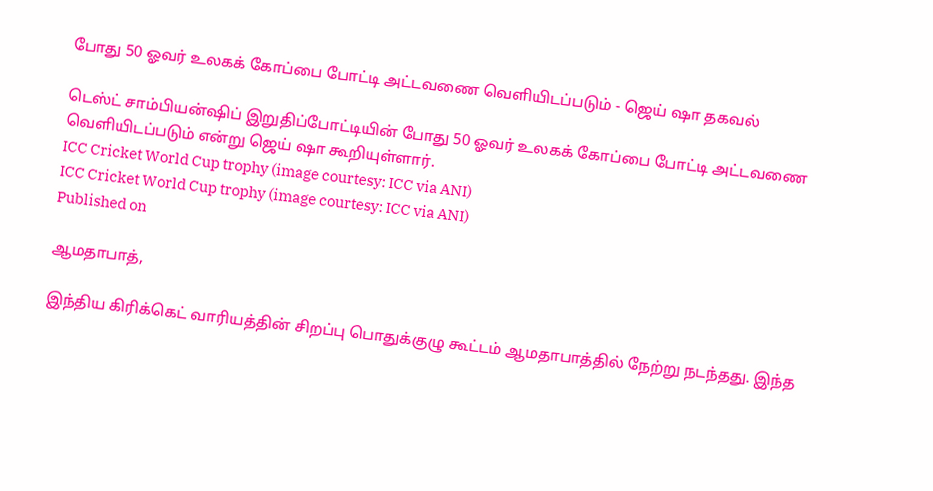போது 50 ஓவர் உலகக் கோப்பை போட்டி அட்டவணை வெளியிடப்படும் - ஜெய் ஷா தகவல்

டெஸ்ட் சாம்பியன்ஷிப் இறுதிப்போட்டியின் போது 50 ஓவர் உலகக் கோப்பை போட்டி அட்டவணை வெளியிடப்படும் என்று ஜெய் ஷா கூறியுள்ளார்.
ICC Cricket World Cup trophy (image courtesy: ICC via ANI)
ICC Cricket World Cup trophy (image courtesy: ICC via ANI)
Published on

ஆமதாபாத்,

இந்திய கிரிக்கெட் வாரியத்தின் சிறப்பு பொதுக்குழு கூட்டம் ஆமதாபாத்தில் நேற்று நடந்தது. இந்த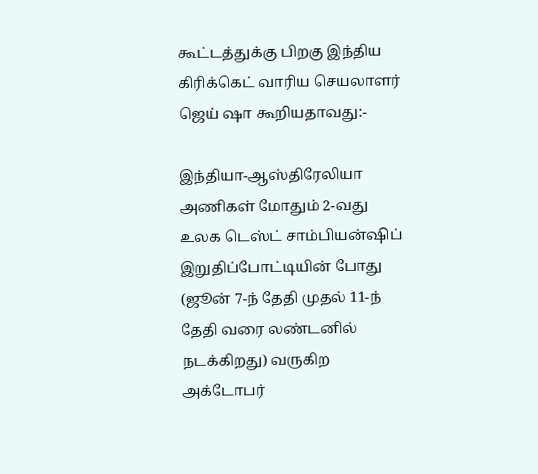கூட்டத்துக்கு பிறகு இந்திய கிரிக்கெட் வாரிய செயலாளர் ஜெய் ஷா கூறியதாவது:-

இந்தியா-ஆஸ்திரேலியா அணிகள் மோதும் 2-வது உலக டெஸ்ட் சாம்பியன்ஷிப் இறுதிப்போட்டியின் போது (ஜூன் 7-ந் தேதி முதல் 11-ந் தேதி வரை லண்டனில் நடக்கிறது) வருகிற அக்டோபர்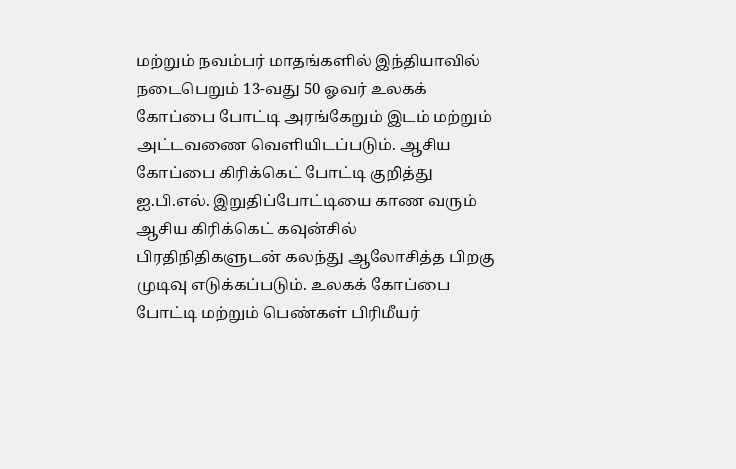மற்றும் நவம்பர் மாதங்களில் இந்தியாவில் நடைபெறும் 13-வது 50 ஓவர் உலகக் கோப்பை போட்டி அரங்கேறும் இடம் மற்றும் அட்டவணை வெளியிடப்படும். ஆசிய கோப்பை கிரிக்கெட் போட்டி குறித்து ஐ.பி.எல். இறுதிப்போட்டியை காண வரும் ஆசிய கிரிக்கெட் கவுன்சில் பிரதிநிதிகளுடன் கலந்து ஆலோசித்த பிறகு முடிவு எடுக்கப்படும். உலகக் கோப்பை போட்டி மற்றும் பெண்கள் பிரிமீயர்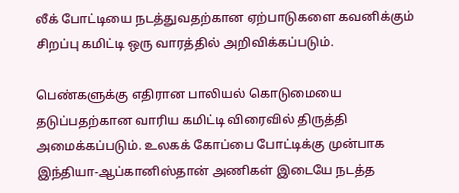லீக் போட்டியை நடத்துவதற்கான ஏற்பாடுகளை கவனிக்கும் சிறப்பு கமிட்டி ஒரு வாரத்தில் அறிவிக்கப்படும்.

பெண்களுக்கு எதிரான பாலியல் கொடுமையை தடுப்பதற்கான வாரிய கமிட்டி விரைவில் திருத்தி அமைக்கப்படும். உலகக் கோப்பை போட்டிக்கு முன்பாக இந்தியா-ஆப்கானிஸ்தான் அணிகள் இடையே நடத்த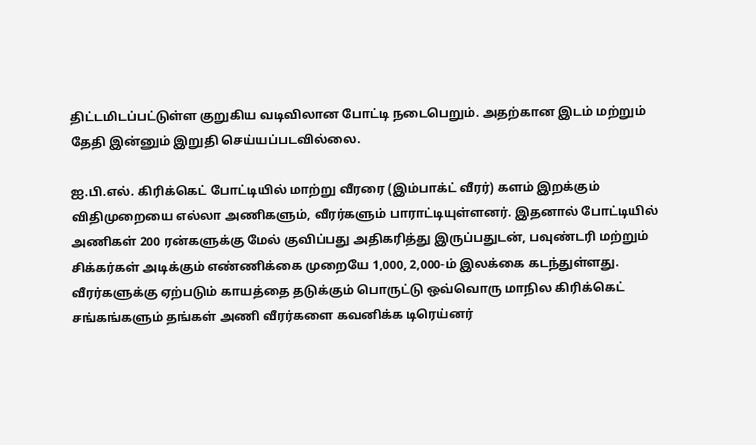திட்டமிடப்பட்டுள்ள குறுகிய வடிவிலான போட்டி நடைபெறும். அதற்கான இடம் மற்றும் தேதி இன்னும் இறுதி செய்யப்படவில்லை.

ஐ.பி.எல். கிரிக்கெட் போட்டியில் மாற்று வீரரை (இம்பாக்ட் வீரர்) களம் இறக்கும் விதிமுறையை எல்லா அணிகளும், வீரர்களும் பாராட்டியுள்ளனர். இதனால் போட்டியில் அணிகள் 200 ரன்களுக்கு மேல் குவிப்பது அதிகரித்து இருப்பதுடன், பவுண்டரி மற்றும் சிக்கர்கள் அடிக்கும் எண்ணிக்கை முறையே 1,000, 2,000-ம் இலக்கை கடந்துள்ளது. வீரர்களுக்கு ஏற்படும் காயத்தை தடுக்கும் பொருட்டு ஒவ்வொரு மாநில கிரிக்கெட் சங்கங்களும் தங்கள் அணி வீரர்களை கவனிக்க டிரெய்னர்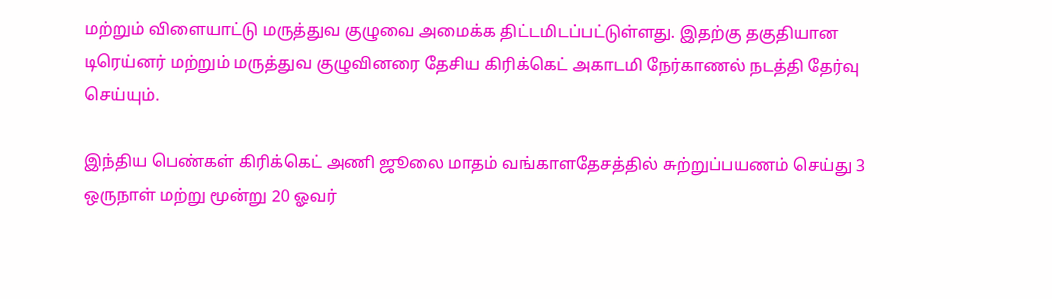மற்றும் விளையாட்டு மருத்துவ குழுவை அமைக்க திட்டமிடப்பட்டுள்ளது. இதற்கு தகுதியான டிரெய்னர் மற்றும் மருத்துவ குழுவினரை தேசிய கிரிக்கெட் அகாடமி நேர்காணல் நடத்தி தேர்வு செய்யும்.

இந்திய பெண்கள் கிரிக்கெட் அணி ஜூலை மாதம் வங்காளதேசத்தில் சுற்றுப்பயணம் செய்து 3 ஒருநாள் மற்று மூன்று 20 ஓவர்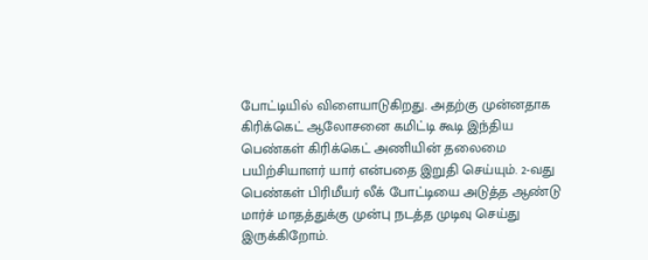போட்டியில் விளையாடுகிறது. அதற்கு முன்னதாக கிரிக்கெட் ஆலோசனை கமிட்டி கூடி இந்திய பெண்கள் கிரிக்கெட் அணியின் தலைமை பயிற்சியாளர் யார் என்பதை இறுதி செய்யும். 2-வது பெண்கள் பிரிமீயர் லீக் போட்டியை அடுத்த ஆண்டு மார்ச் மாதத்துக்கு முன்பு நடத்த முடிவு செய்து இருக்கிறோம்.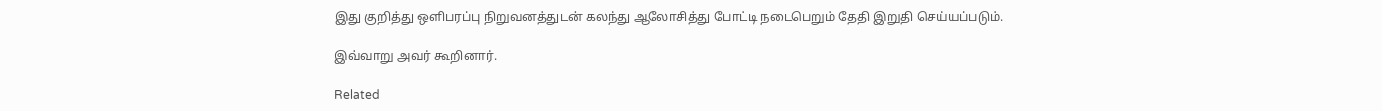இது குறித்து ஒளிபரப்பு நிறுவனத்துடன் கலந்து ஆலோசித்து போட்டி நடைபெறும் தேதி இறுதி செய்யப்படும்.

இவ்வாறு அவர் கூறினார்.

Related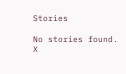Stories

No stories found.
X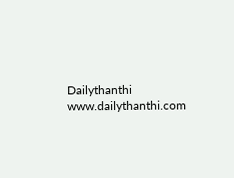Dailythanthi
www.dailythanthi.com